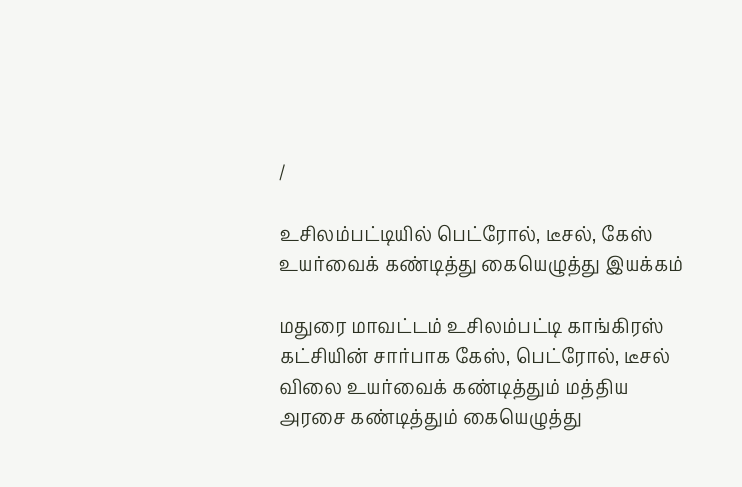/

உசிலம்பட்டியில் பெட்ரோல், டீசல், கேஸ் உயர்வைக் கண்டித்து கையெழுத்து இயக்கம்

மதுரை மாவட்டம் உசிலம்பட்டி காங்கிரஸ் கட்சியின் சார்பாக கேஸ், பெட்ரோல், டீசல் விலை உயர்வைக் கண்டித்தும் மத்திய அரசை கண்டித்தும் கையெழுத்து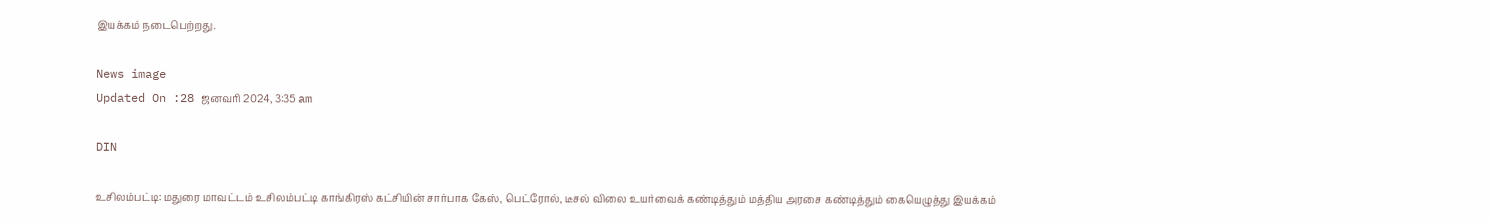இயக்கம் நடைபெற்றது.

News image
Updated On :28 ஜனவரி 2024, 3:35 am

DIN

உசிலம்பட்டி: மதுரை மாவட்டம் உசிலம்பட்டி காங்கிரஸ் கட்சியின் சார்பாக கேஸ், பெட்ரோல், டீசல் விலை உயர்வைக் கண்டித்தும் மத்திய அரசை கண்டித்தும் கையெழுத்து இயக்கம்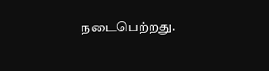நடைபெற்றது.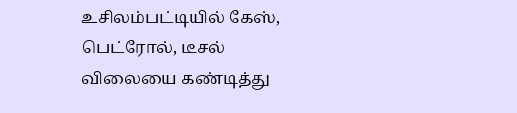உசிலம்பட்டியில் கேஸ், பெட்ரோல், டீசல் விலையை கண்டித்து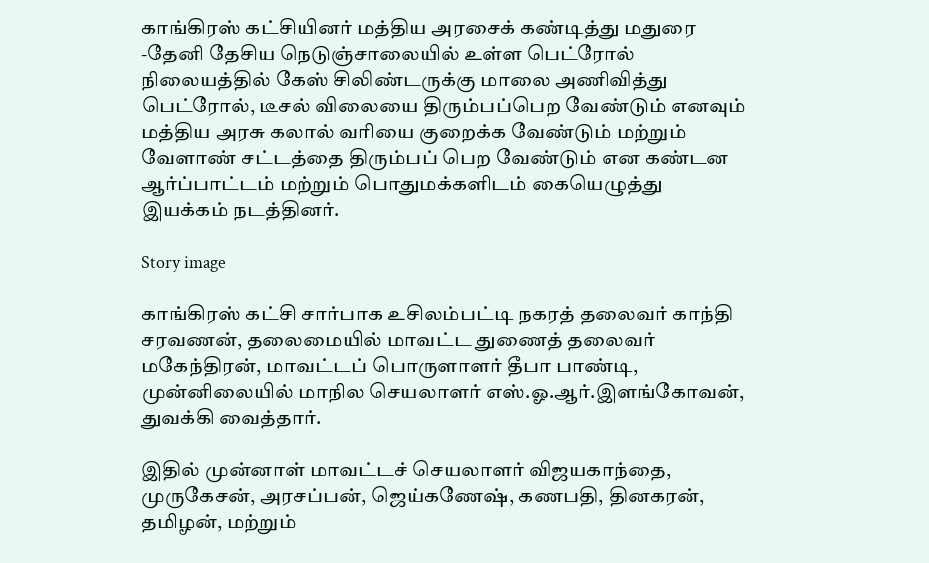காங்கிரஸ் கட்சியினர் மத்திய அரசைக் கண்டித்து மதுரை -தேனி தேசிய நெடுஞ்சாலையில் உள்ள பெட்ரோல் நிலையத்தில் கேஸ் சிலிண்டருக்கு மாலை அணிவித்து பெட்ரோல், டீசல் விலையை திரும்பப்பெற வேண்டும் எனவும் மத்திய அரசு கலால் வரியை குறைக்க வேண்டும் மற்றும் வேளாண் சட்டத்தை திரும்பப் பெற வேண்டும் என கண்டன ஆர்ப்பாட்டம் மற்றும் பொதுமக்களிடம் கையெழுத்து இயக்கம் நடத்தினர்.

Story image

காங்கிரஸ் கட்சி சார்பாக உசிலம்பட்டி நகரத் தலைவர் காந்தி சரவணன், தலைமையில் மாவட்ட துணைத் தலைவர் மகேந்திரன், மாவட்டப் பொருளாளர் தீபா பாண்டி, முன்னிலையில் மாநில செயலாளர் எஸ்.ஓ.ஆர்.இளங்கோவன், துவக்கி வைத்தார்.

இதில் முன்னாள் மாவட்டச் செயலாளர் விஜயகாந்தை, முருகேசன், அரசப்பன், ஜெய்கணேஷ், கணபதி, தினகரன், தமிழன், மற்றும்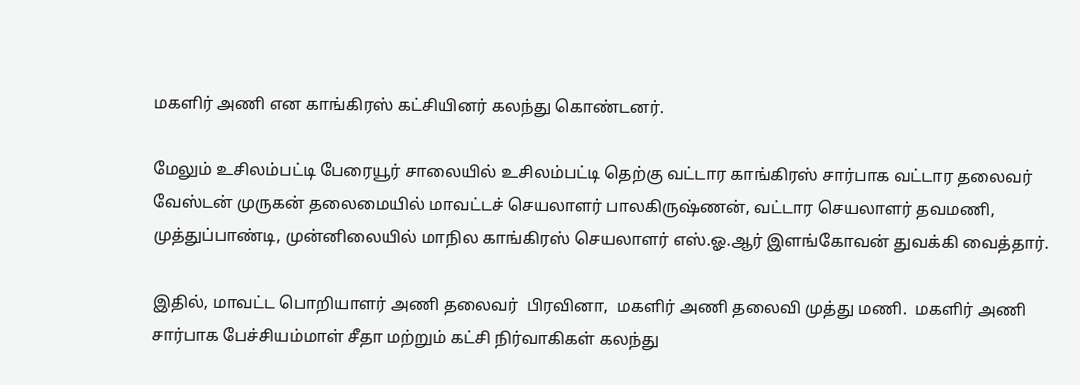மகளிர் அணி என காங்கிரஸ் கட்சியினர் கலந்து கொண்டனர்.

மேலும் உசிலம்பட்டி பேரையூர் சாலையில் உசிலம்பட்டி தெற்கு வட்டார காங்கிரஸ் சார்பாக வட்டார தலைவர் வேஸ்டன் முருகன் தலைமையில் மாவட்டச் செயலாளர் பாலகிருஷ்ணன், வட்டார செயலாளர் தவமணி, முத்துப்பாண்டி, முன்னிலையில் மாநில காங்கிரஸ் செயலாளர் எஸ்.ஓ.ஆர் இளங்கோவன் துவக்கி வைத்தார்.

இதில், மாவட்ட பொறியாளர் அணி தலைவர்  பிரவினா,  மகளிர் அணி தலைவி முத்து மணி.  மகளிர் அணி சார்பாக பேச்சியம்மாள் சீதா மற்றும் கட்சி நிர்வாகிகள் கலந்து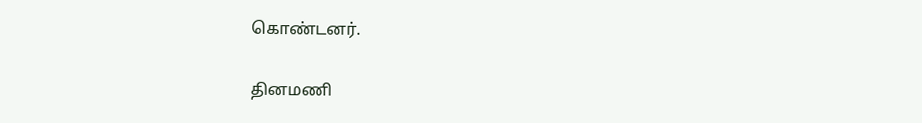கொண்டனர்.

தினமணி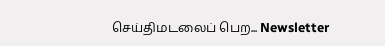செய்திமடலைப் பெற... Newsletter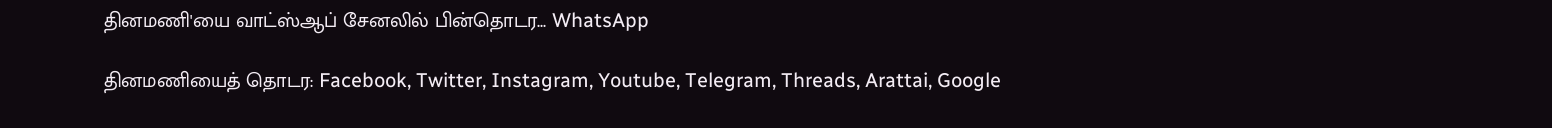தினமணி'யை வாட்ஸ்ஆப் சேனலில் பின்தொடர... WhatsApp

தினமணியைத் தொடர: Facebook, Twitter, Instagram, Youtube, Telegram, Threads, Arattai, Google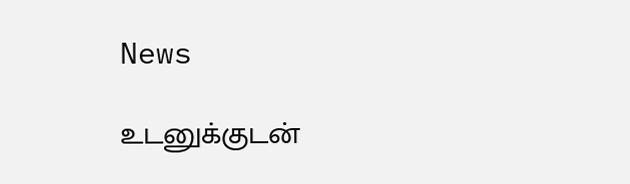News

உடனுக்குடன்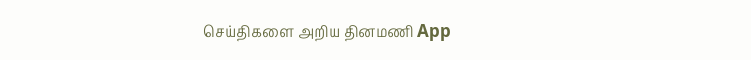செய்திகளை அறிய தினமணி App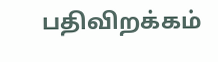பதிவிறக்கம்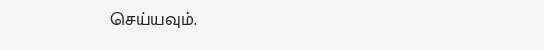செய்யவும்.